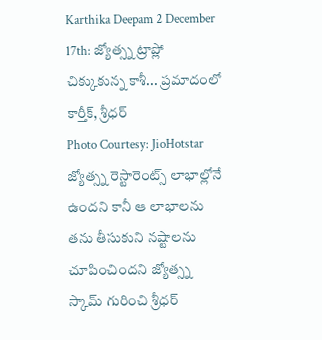Karthika Deepam 2 December 17th: జ్యోత్స్న ట్రాప్లో చిక్కుకున్న కాశీ... ప్రమాదంలో కార్తీక్, శ్రీధర్
Photo Courtesy: JioHotstar
జ్యోత్స్న రెస్టారెంట్స్ లాభాల్లోనే ఉందని కానీ ఆ లాభాలను తను తీసుకుని నష్టాలను చూపించిందని జ్యోత్స్న స్కామ్ గురించి శ్రీధర్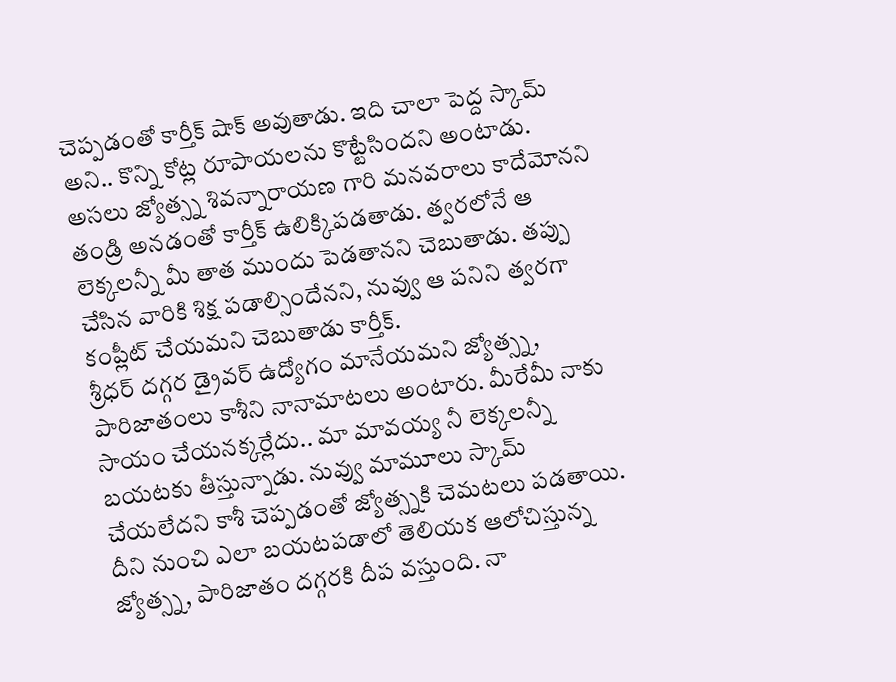చెప్పడంతో కార్తీక్ షాక్ అవుతాడు. ఇది చాలా పెద్ద స్కామ్ అని.. కొన్ని కోట్ల రూపాయలను కొట్టేసిందని అంటాడు. అసలు జ్యోత్స్న శివన్నారాయణ గారి మనవరాలు కాదేమోనని తండ్రి అనడంతో కార్తీక్ ఉలిక్కిపడతాడు. త్వరలోనే ఆ లెక్కలన్నీ మీ తాత ముందు పెడతానని చెబుతాడు. తప్పు చేసిన వారికి శిక్ష పడాల్సిందేనని, నువ్వు ఆ పనిని త్వరగా కంప్లీట్ చేయమని చెబుతాడు కార్తీక్.
శ్రీధర్ దగ్గర డ్రైవర్ ఉద్యోగం మానేయమని జ్యోత్స్న, పారిజాతంలు కాశీని నానామాటలు అంటారు. మీరేమీ నాకు సాయం చేయనక్కర్లేదు.. మా మావయ్య నీ లెక్కలన్నీ బయటకు తీస్తున్నాడు. నువ్వు మామూలు స్కామ్ చేయలేదని కాశీ చెప్పడంతో జ్యోత్స్నకి చెమటలు పడతాయి. దీని నుంచి ఎలా బయటపడాలో తెలియక ఆలోచిస్తున్న జ్యోత్స్న, పారిజాతం దగ్గరకి దీప వస్తుంది. నా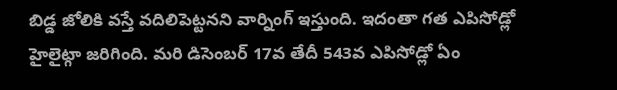బిడ్డ జోలికి వస్తే వదిలిపెట్టనని వార్నింగ్ ఇస్తుంది. ఇదంతా గత ఎపిసోడ్లో హైలైట్గా జరిగింది. మరి డిసెంబర్ 17వ తేదీ 543వ ఎపిసోడ్లో ఏం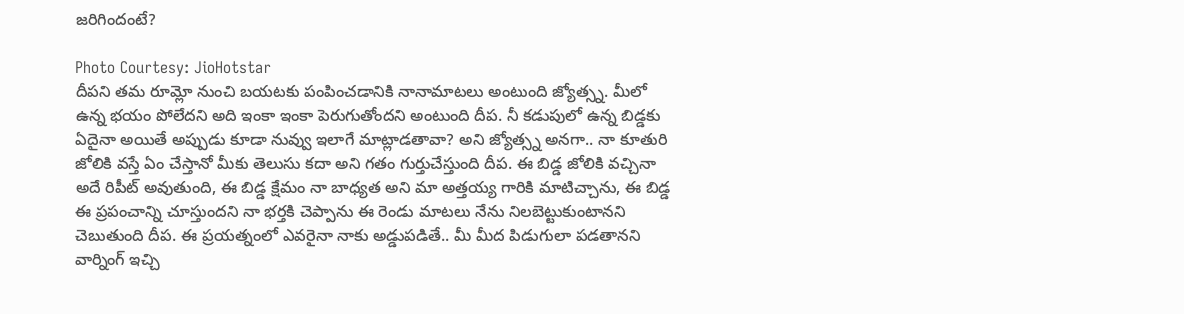జరిగిందంటే?

Photo Courtesy: JioHotstar
దీపని తమ రూమ్లో నుంచి బయటకు పంపించడానికి నానామాటలు అంటుంది జ్యోత్స్న. మీలో ఉన్న భయం పోలేదని అది ఇంకా ఇంకా పెరుగుతోందని అంటుంది దీప. నీ కడుపులో ఉన్న బిడ్డకు ఏదైనా అయితే అప్పుడు కూడా నువ్వు ఇలాగే మాట్లాడతావా? అని జ్యోత్స్న అనగా.. నా కూతురి జోలికి వస్తే ఏం చేస్తానో మీకు తెలుసు కదా అని గతం గుర్తుచేస్తుంది దీప. ఈ బిడ్డ జోలికి వచ్చినా అదే రిపీట్ అవుతుంది, ఈ బిడ్డ క్షేమం నా బాధ్యత అని మా అత్తయ్య గారికి మాటిచ్చాను, ఈ బిడ్డ ఈ ప్రపంచాన్ని చూస్తుందని నా భర్తకి చెప్పాను ఈ రెండు మాటలు నేను నిలబెట్టుకుంటానని చెబుతుంది దీప. ఈ ప్రయత్నంలో ఎవరైనా నాకు అడ్డుపడితే.. మీ మీద పిడుగులా పడతానని వార్నింగ్ ఇచ్చి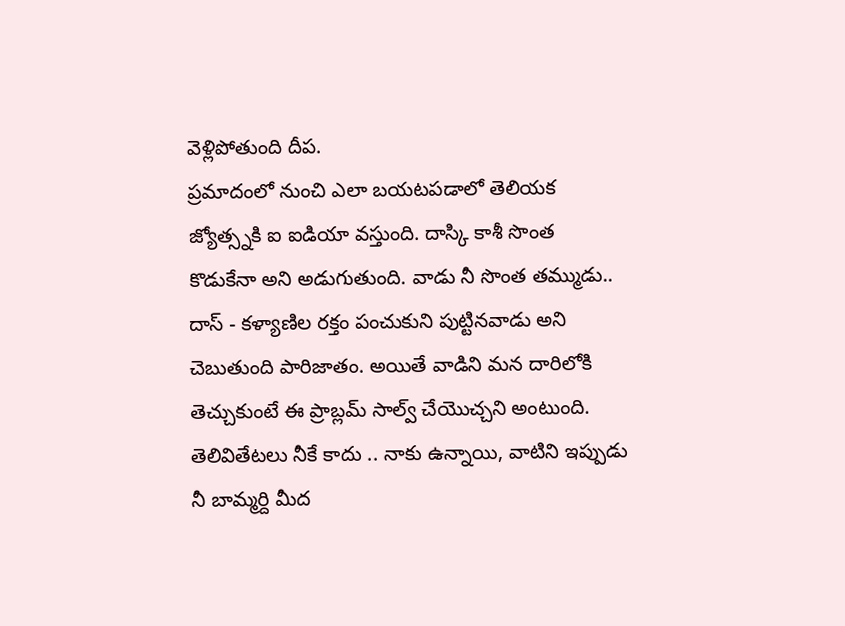వెళ్లిపోతుంది దీప.
ప్రమాదంలో నుంచి ఎలా బయటపడాలో తెలియక జ్యోత్స్నకి ఐ ఐడియా వస్తుంది. దాస్కి కాశీ సొంత కొడుకేనా అని అడుగుతుంది. వాడు నీ సొంత తమ్ముడు.. దాస్ - కళ్యాణిల రక్తం పంచుకుని పుట్టినవాడు అని చెబుతుంది పారిజాతం. అయితే వాడిని మన దారిలోకి తెచ్చుకుంటే ఈ ప్రాబ్లమ్ సాల్వ్ చేయొచ్చని అంటుంది. తెలివితేటలు నీకే కాదు .. నాకు ఉన్నాయి, వాటిని ఇప్పుడు నీ బామ్మర్ది మీద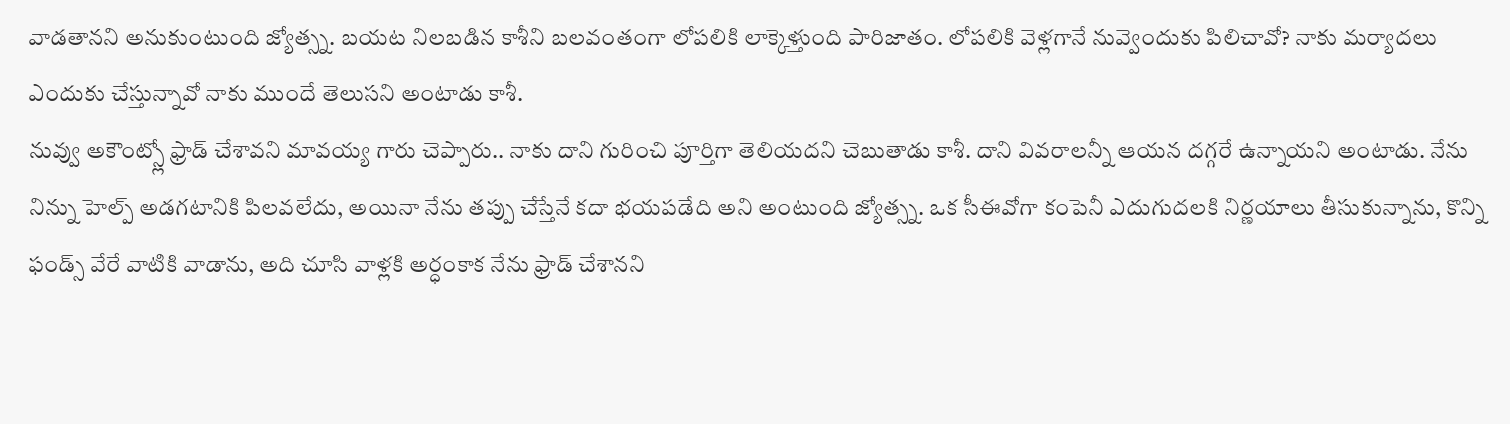వాడతానని అనుకుంటుంది జ్యోత్స్న. బయట నిలబడిన కాశీని బలవంతంగా లోపలికి లాక్కెళ్తుంది పారిజాతం. లోపలికి వెళ్లగానే నువ్వెందుకు పిలిచావో? నాకు మర్యాదలు ఎందుకు చేస్తున్నావో నాకు ముందే తెలుసని అంటాడు కాశీ.
నువ్వు అకౌంట్స్లో ఫ్రాడ్ చేశావని మావయ్య గారు చెప్పారు.. నాకు దాని గురించి పూర్తిగా తెలియదని చెబుతాడు కాశీ. దాని వివరాలన్నీ ఆయన దగ్గరే ఉన్నాయని అంటాడు. నేను నిన్ను హెల్ప్ అడగటానికి పిలవలేదు, అయినా నేను తప్పు చేస్తేనే కదా భయపడేది అని అంటుంది జ్యోత్స్న. ఒక సీఈవోగా కంపెనీ ఎదుగుదలకి నిర్ణయాలు తీసుకున్నాను, కొన్ని ఫండ్స్ వేరే వాటికి వాడాను, అది చూసి వాళ్లకి అర్ధంకాక నేను ఫ్రాడ్ చేశానని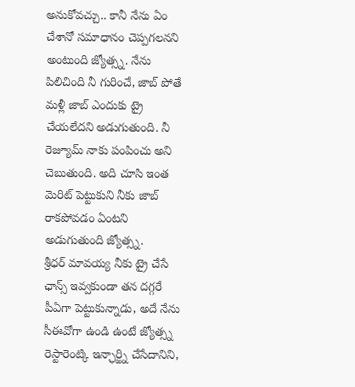అనుకోవచ్చు.. కానీ నేను ఏం చేశానో సమాధానం చెప్పగలనని అంటుంది జ్యోత్స్న. నేను పిలిచింది నీ గురించే, జాబ్ పోతే మళ్లీ జాబ్ ఎందుకు ట్రై చేయలేదని అడుగుతుంది. నీ రెజ్యూమ్ నాకు పంపించు అని చెబుతుంది. అది చూసి ఇంత మెరిట్ పెట్టుకుని నీకు జాబ్ రాకపోవడం ఏంటని అడుగుతుంది జ్యోత్స్న.
శ్రీధర్ మావయ్య నీకు ట్రై చేసే ఛాన్స్ ఇవ్వకుండా తన దగ్గరే పీఏగా పెట్టుకున్నాడు, అదే నేను సీఈవోగా ఉండి ఉంటే జ్యోత్స్న రెస్టారెంట్కి ఇన్ఛార్జ్ని చేసేదానిని,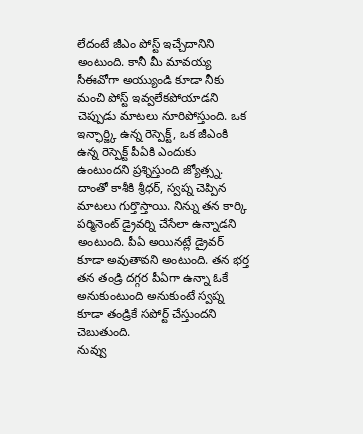లేదంటే జీఎం పోస్ట్ ఇచ్చేదానిని అంటుంది. కానీ మీ మావయ్య సీఈవోగా అయ్యుండి కూడా నీకు మంచి పోస్ట్ ఇవ్వలేకపోయాడని చెప్పుడు మాటలు నూరిపోస్తుంది. ఒక ఇన్ఛార్జ్కి ఉన్న రెస్పెక్ట్, ఒక జీఎంకి ఉన్న రెస్పెక్ట్ పీఏకి ఎందుకు ఉంటుందని ప్రశ్నిస్తుంది జ్యోత్స్న. దాంతో కాశీకి శ్రీధర్, స్వప్న చెప్పిన మాటలు గుర్తొస్తాయి. నిన్ను తన కార్కి పర్మినెంట్ డ్రైవర్ని చేసేలా ఉన్నాడని అంటుంది. పీఏ అయినట్లే డ్రైవర్ కూడా అవుతావని అంటుంది. తన భర్త తన తండ్రి దగ్గర పీఏగా ఉన్నా ఓకే అనుకుంటుంది అనుకుంటే స్వప్న కూడా తండ్రికే సపోర్ట్ చేస్తుందని చెబుతుంది.
నువ్వు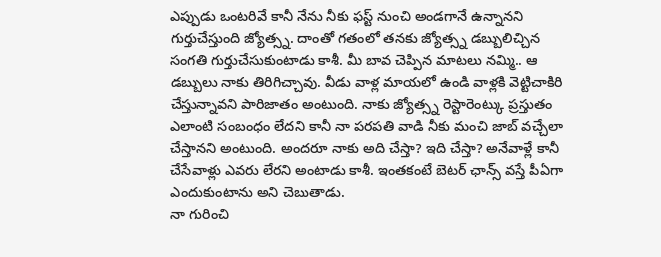ఎప్పుడు ఒంటరివే కానీ నేను నీకు ఫస్ట్ నుంచి అండగానే ఉన్నానని గుర్తుచేస్తుంది జ్యోత్స్న. దాంతో గతంలో తనకు జ్యోత్స్న డబ్బులిచ్చిన సంగతి గుర్తుచేసుకుంటాడు కాశీ. మీ బావ చెప్పిన మాటలు నమ్మి.. ఆ డబ్బులు నాకు తిరిగిచ్చావు. వీడు వాళ్ల మాయలో ఉండి వాళ్లకి వెట్టిచాకిరి చేస్తున్నావని పారిజాతం అంటుంది. నాకు జ్యోత్స్న రెస్టారెంట్కు ప్రస్తుతం ఎలాంటి సంబంధం లేదని కానీ నా పరపతి వాడి నీకు మంచి జాబ్ వచ్చేలా చేస్తానని అంటుంది. అందరూ నాకు అది చేస్తా? ఇది చేస్తా? అనేవాళ్లే కానీ చేసేవాళ్లు ఎవరు లేరని అంటాడు కాశీ. ఇంతకంటే బెటర్ ఛాన్స్ వస్తే పీఏగా ఎందుకుంటాను అని చెబుతాడు.
నా గురించి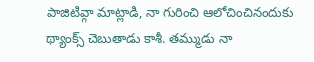పాజిటివ్గా మాట్లాడి, నా గురించి ఆలోచించినందుకు థ్యాంక్స్ చెబుతాడు కాశీ. తమ్ముడు నా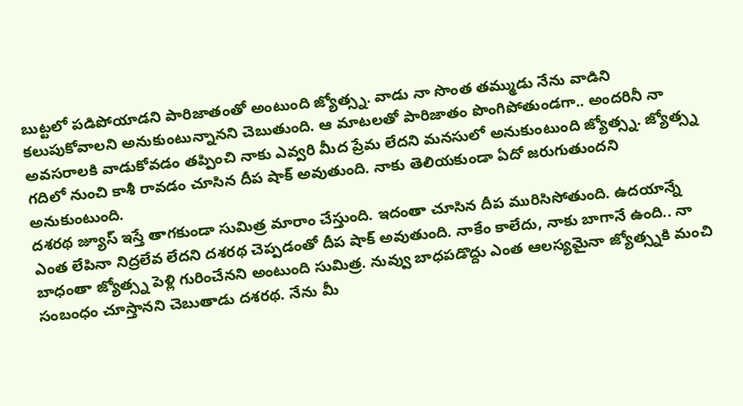బుట్టలో పడిపోయాడని పారిజాతంతో అంటుంది జ్యోత్స్న. వాడు నా సొంత తమ్ముడు నేను వాడిని కలుపుకోవాలని అనుకుంటున్నానని చెబుతుంది. ఆ మాటలతో పారిజాతం పొంగిపోతుండగా.. అందరినీ నా అవసరాలకి వాడుకోవడం తప్పించి నాకు ఎవ్వరి మీద ప్రేమ లేదని మనసులో అనుకుంటుంది జ్యోత్స్న. జ్యోత్స్న గదిలో నుంచి కాశీ రావడం చూసిన దీప షాక్ అవుతుంది. నాకు తెలియకుండా ఏదో జరుగుతుందని అనుకుంటుంది.
దశరథ జ్యూస్ ఇస్తే తాగకుండా సుమిత్ర మారాం చేస్తుంది. ఇదంతా చూసిన దీప మురిసిసోతుంది. ఉదయాన్నే ఎంత లేపినా నిద్రలేవ లేదని దశరథ చెప్పడంతో దీప షాక్ అవుతుంది. నాకేం కాలేదు, నాకు బాగానే ఉంది.. నా బాధంతా జ్యోత్స్న పెళ్లి గురించేనని అంటుంది సుమిత్ర. నువ్వు బాధపడొద్దు ఎంత ఆలస్యమైనా జ్యోత్స్నకి మంచి సంబంధం చూస్తానని చెబుతాడు దశరథ. నేను మీ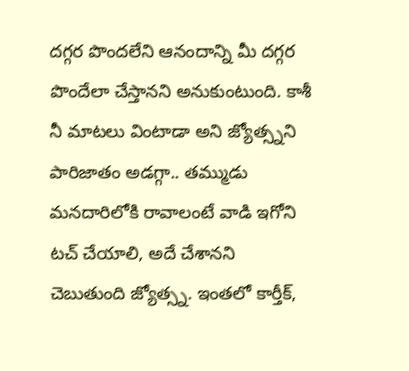దగ్గర పొందలేని ఆనందాన్ని మీ దగ్గర పొందేలా చేస్తానని అనుకుంటుంది. కాశీ నీ మాటలు వింటాడా అని జ్యోత్స్నని పారిజాతం అడగ్గా.. తమ్ముడు మనదారిలోకి రావాలంటే వాడి ఇగోని టచ్ చేయాలి, అదే చేశానని చెబుతుంది జ్యోత్స్న. ఇంతలో కార్తీక్,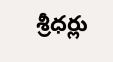శ్రీధర్లు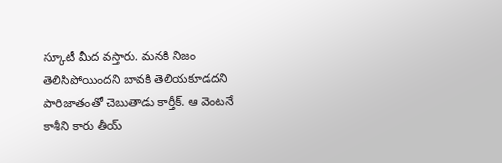స్కూటీ మీద వస్తారు. మనకి నిజం తెలిసిపోయిందని బావకి తెలియకూడదని పారిజాతంతో చెబుతాడు కార్తీక్. ఆ వెంటనే కాశీని కారు తీయ్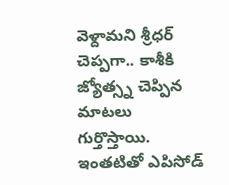వెళ్దామని శ్రీధర్ చెప్పగా.. కాశీకి జ్యోత్స్న చెప్పిన మాటలు గుర్తొస్తాయి. ఇంతటితో ఎపిసోడ్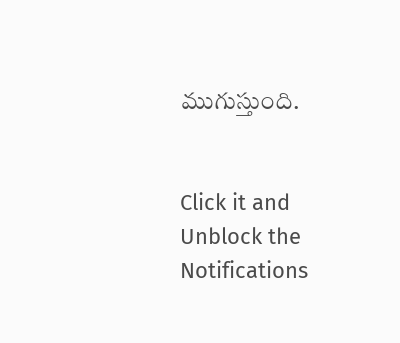ముగుస్తుంది.


Click it and Unblock the Notifications